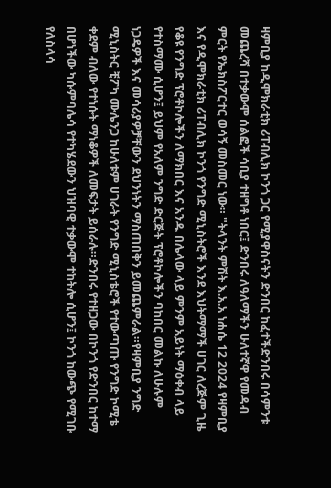ዛምቢያ ከዲሞክራቲክ ሪፐብሊክ ኮንጎ ጋር የሚያዋስናትን ድንበር ከፈተችድንበሩ በሳምንቱ መጨረሻ በተቃውሞ ሰልፎች ሳቢያ ተዘግቶ ነበር፤ ድንበሩ ለዓለማችን ሁለተኛዋ የመዳብ ምርት የኤክስፖርተር ወሳኝ መስመር ነው። "ትላንት ምሽት እ.አ.አ ነሐሴ 12 2024 የዛምቢያ እና የዲሞክራቲክ ሪፐብሊክ ኮንጎ የንግድ ሚኒስትሮች እንደ እህትማማች ሀገር ለረጅም ጊዜ የቆዩ የንግድ ፕሮቶኮሎችን ለማክበር እና አንዱ በሌላው ላይ ምንም አይነት ማዕቀብ ላይ የተስማሙ ሲሆን፤ ይህም የአለም ንግድ ድርጅት ፕሮቶኮሎችን ባከበር መልኩ ለሁሉም ነጋዴዎች እና መሳሪያዎቻቸውን ደህንነትን ማስጠበቅን ይመጨምራል።የዛምቢያ ንግድ ሚኒስትር ቺፖካ ሙሌንጋ ከሁለቱም ሀገራት የንግድ ሚኒስቴሮች የተውጣጡ የንግድ ኮሚቴ ቀደም ብለው የተነሱት ማነቆዎች ለመፍታት ይሰራሉ።ድንበሩ የተዘጋው በኮንጎ የድንበር ከተማ በሆነችው ካሱምባሌሳ የተካሄደውን ህዝባዊ ተቃውሞ ተከትሎ ሲሆን፤ ኮንጎ ከውጭ የሚገቡ የለስላሳ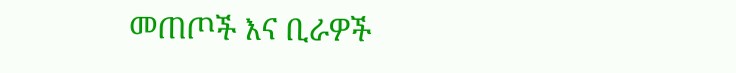መጠጦች እና ቢራዎች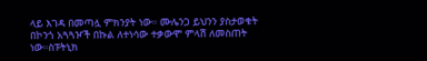ላይ እገዳ በመጣሏ ምክንያት ነው። ሙሌንጋ ይህንን ያስታወቁት በኮንጎ አጓጓዦች በኩል ለተነሳው ተቃውሞ ምላሽ ለመስጠት ነው።ስፑትኒክ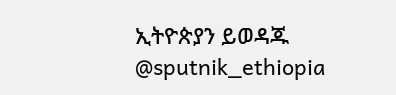ኢትዮጵያን ይወዳጁ @sputnik_ethiopia